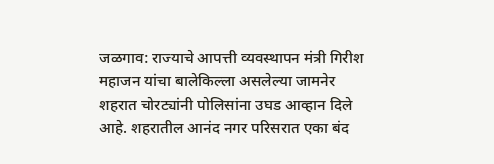जळगाव: राज्याचे आपत्ती व्यवस्थापन मंत्री गिरीश महाजन यांचा बालेकिल्ला असलेल्या जामनेर शहरात चोरट्यांनी पोलिसांना उघड आव्हान दिले आहे. शहरातील आनंद नगर परिसरात एका बंद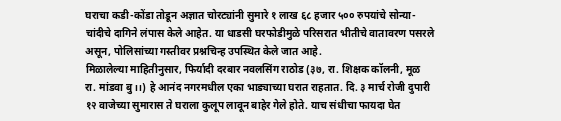घराचा कडी-कोंडा तोडून अज्ञात चोरट्यांनी सुमारे १ लाख ६८ हजार ५०० रुपयांचे सोन्या-चांदीचे दागिने लंपास केले आहेत. या धाडसी घरफोडीमुळे परिसरात भीतीचे वातावरण पसरले असून, पोलिसांच्या गस्तीवर प्रश्नचिन्ह उपस्थित केले जात आहे.
मिळालेल्या माहितीनुसार, फिर्यादी दरबार नवलसिंग राठोड (३७, रा. शिक्षक कॉलनी, मूळ रा. मांडवा बु।।) हे आनंद नगरमधील एका भाड्याच्या घरात राहतात. दि. ३ मार्च रोजी दुपारी १२ वाजेच्या सुमारास ते घराला कुलूप लावून बाहेर गेले होते. याच संधीचा फायदा घेत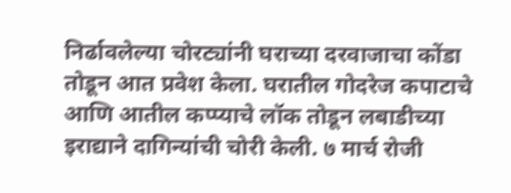निर्ढावलेल्या चोरट्यांनी घराच्या दरवाजाचा कोंडा तोडून आत प्रवेश केला. घरातील गोदरेज कपाटाचे आणि आतील कप्प्याचे लॉक तोडून लबाडीच्या इराद्याने दागिन्यांची चोरी केली. ७ मार्च रोजी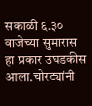सकाळी ६.३० वाजेच्या सुमारास हा प्रकार उघडकीस आला.चोरट्यांनी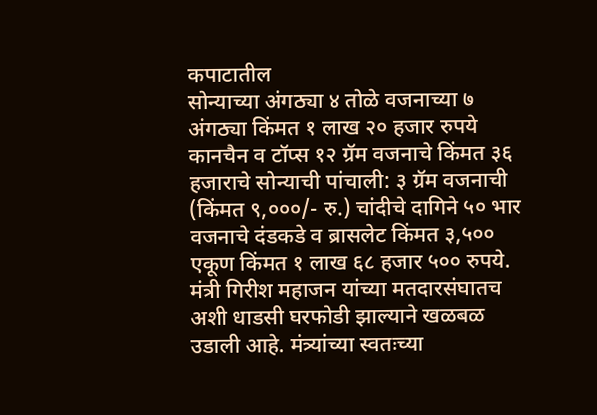कपाटातील
सोन्याच्या अंगठ्या ४ तोळे वजनाच्या ७ अंगठ्या किंमत १ लाख २० हजार रुपये कानचैन व टॉप्स १२ ग्रॅम वजनाचे किंमत ३६ हजाराचे सोन्याची पांचाली: ३ ग्रॅम वजनाची (किंमत ९,०००/- रु.) चांदीचे दागिने ५० भार वजनाचे दंडकडे व ब्रासलेट किंमत ३,५०० एकूण किंमत १ लाख ६८ हजार ५०० रुपये.
मंत्री गिरीश महाजन यांच्या मतदारसंघातच अशी धाडसी घरफोडी झाल्याने खळबळ उडाली आहे. मंत्र्यांच्या स्वतःच्या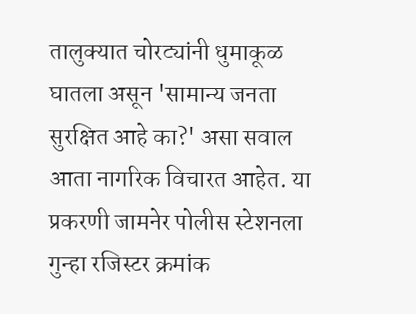तालुक्यात चोरट्यांनी धुमाकूळ घातला असून 'सामान्य जनता सुरक्षित आहे का?' असा सवाल आता नागरिक विचारत आहेत. या प्रकरणी जामनेर पोलीस स्टेशनला गुन्हा रजिस्टर क्रमांक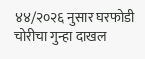४४/२०२६ नुसार घरफोडी चोरीचा गुन्हा दाखल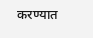करण्यात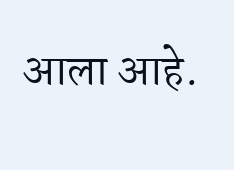आला आहे.